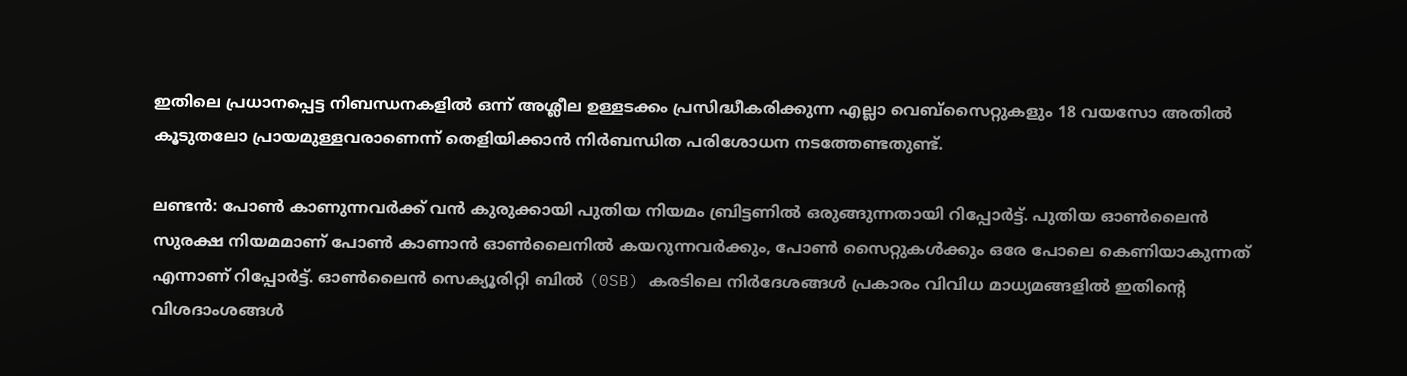ഇതിലെ പ്രധാനപ്പെട്ട നിബന്ധനകളില്‍ ഒന്ന് അശ്ലീല ഉള്ളടക്കം പ്രസിദ്ധീകരിക്കുന്ന എല്ലാ വെബ്‌സൈറ്റുകളും 18 വയസോ അതിൽ കൂടുതലോ പ്രായമുള്ളവരാണെന്ന് തെളിയിക്കാന്‍ നിര്‍ബന്ധിത പരിശോധന നടത്തേണ്ടതുണ്ട്.

ലണ്ടന്‍: പോണ്‍ കാണുന്നവര്‍ക്ക് വന്‍ കുരുക്കായി പുതിയ നിയമം ബ്രിട്ടണില്‍ ഒരുങ്ങുന്നതായി റിപ്പോര്‍ട്ട്. പുതിയ ഓണ്‍ലൈന്‍ സുരക്ഷ നിയമമാണ് പോണ്‍ കാണാന്‍ ഓണ്‍ലൈനില്‍ കയറുന്നവര്‍ക്കും, പോണ്‍ സൈറ്റുകള്‍ക്കും ഒരേ പോലെ കെണിയാകുന്നത് എന്നാണ് റിപ്പോര്‍ട്ട്. ഓണ്‍ലൈന്‍ സെക്യൂരിറ്റി ബില്‍ (0SB) കരടിലെ നിര്‍ദേശങ്ങള്‍ പ്രകാരം വിവിധ മാധ്യമങ്ങളില്‍ ഇതിന്‍റെ വിശദാംശങ്ങള്‍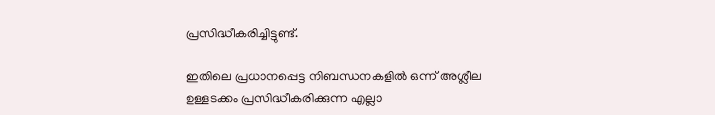പ്രസിദ്ധീകരിച്ചിട്ടുണ്ട്.

ഇതിലെ പ്രധാനപ്പെട്ട നിബന്ധനകളില്‍ ഒന്ന് അശ്ലീല ഉള്ളടക്കം പ്രസിദ്ധീകരിക്കുന്ന എല്ലാ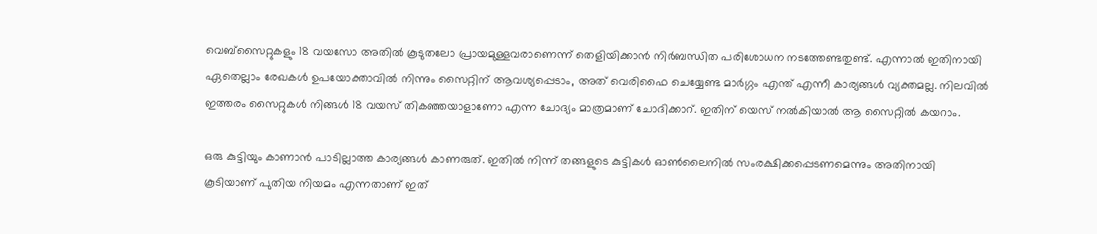വെബ്‌സൈറ്റുകളും 18 വയസോ അതിൽ കൂടുതലോ പ്രായമുള്ളവരാണെന്ന് തെളിയിക്കാന്‍ നിര്‍ബന്ധിത പരിശോധന നടത്തേണ്ടതുണ്ട്. എന്നാല്‍ ഇതിനായി ഏതെല്ലാം രേഖകള്‍ ഉപയോക്താവില്‍ നിന്നും സൈറ്റിന് ആവശ്യപ്പെടാം, അത് വെരിഫൈ ചെയ്യേണ്ട മാര്‍ഗ്ഗം എന്ത് എന്നീ കാര്യങ്ങള്‍ വ്യക്തമല്ല. നിലവില്‍ ഇത്തരം സൈറ്റുകള്‍ നിങ്ങള്‍ 18 വയസ് തികഞ്ഞയാളാണോ എന്ന ചോദ്യം മാത്രമാണ് ചോദിക്കാറ്. ഇതിന് യെസ് നല്‍കിയാല്‍ ആ സൈറ്റില്‍ കയറാം.

ഒരു കുട്ടിയും കാണാൻ പാടില്ലാത്ത കാര്യങ്ങൾ കാണരുത്. ഇതിൽ നിന്ന് തങ്ങളുടെ കുട്ടികൾ ഓൺലൈനിൽ സംരക്ഷിക്കപ്പെടണമെന്നും അതിനായി കൂടിയാണ് പുതിയ നിയമം എന്നതാണ് ഇത്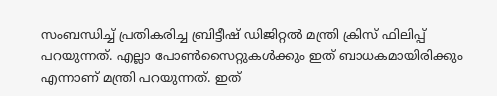സംബന്ധിച്ച് പ്രതികരിച്ച ബ്രിട്ടീഷ് ഡിജിറ്റല്‍ മന്ത്രി ക്രിസ് ഫിലിപ്പ് പറയുന്നത്. എല്ലാ പോണ്‍സൈറ്റുകള്‍ക്കും ഇത് ബാധകമായിരിക്കും എന്നാണ് മന്ത്രി പറയുന്നത്. ഇത്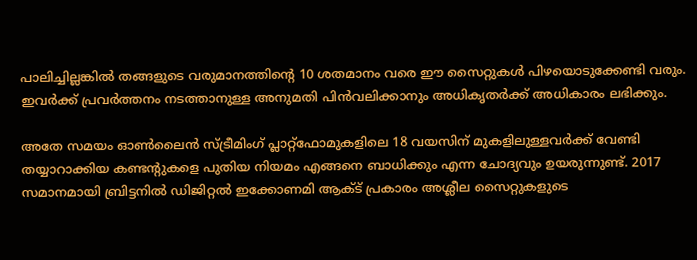പാലിച്ചില്ലങ്കില്‍ തങ്ങളുടെ വരുമാനത്തിന്‍റെ 10 ശതമാനം വരെ ഈ സൈറ്റുകള്‍ പിഴയൊടുക്കേണ്ടി വരും. ഇവര്‍ക്ക് പ്രവര്‍ത്തനം നടത്താനുള്ള അനുമതി പിന്‍വലിക്കാനും അധികൃതര്‍ക്ക് അധികാരം ലഭിക്കും.

അതേ സമയം ഓണ്‍ലൈന്‍ സ്ട്രീമിംഗ് പ്ലാറ്റ്ഫോമുകളിലെ 18 വയസിന് മുകളിലുള്ളവര്‍ക്ക് വേണ്ടി തയ്യാറാക്കിയ കണ്ടന്‍റുകളെ പുതിയ നിയമം എങ്ങനെ ബാധിക്കും എന്ന ചോദ്യവും ഉയരുന്നുണ്ട്. 2017 സമാനമായി ബ്രിട്ടനില്‍ ഡിജിറ്റല്‍ ഇക്കോണമി ആക്ട് പ്രകാരം അശ്ലീല സൈറ്റുകളുടെ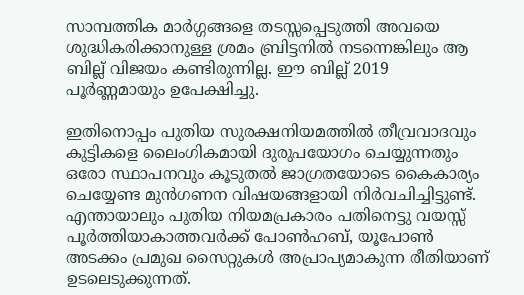സാമ്പത്തിക മാര്‍ഗ്ഗങ്ങളെ തടസ്സപ്പെടുത്തി അവയെ ശുദ്ധികരിക്കാനുള്ള ശ്രമം ബ്രിട്ടനില്‍ നടന്നെങ്കിലും ആ ബില്ല് വിജയം കണ്ടിരുന്നില്ല. ഈ ബില്ല് 2019 പൂര്‍ണ്ണമായും ഉപേക്ഷിച്ചു.

ഇതിനൊപ്പം പുതിയ സുരക്ഷനിയമത്തില്‍ തീവ്രവാദവും കുട്ടികളെ ലൈംഗികമായി ദുരുപയോഗം ചെയ്യുന്നതും ഒരോ സ്ഥാപനവും കൂടുതല്‍ ജാഗ്രതയോടെ കൈകാര്യം ചെയ്യേണ്ട മുന്‍ഗണന വിഷയങ്ങളായി നിര്‍വചിച്ചിട്ടുണ്ട്. എന്തായാലും പുതിയ നിയമപ്രകാരം പതിനെട്ടു വയസ്സ് പൂര്‍ത്തിയാകാത്തവര്‍ക്ക് പോണ്‍ഹബ്, യൂപോണ്‍ അടക്കം പ്രമുഖ സൈറ്റുകള്‍ അപ്രാപ്യമാകുന്ന രീതിയാണ് ഉടലെടുക്കുന്നത്.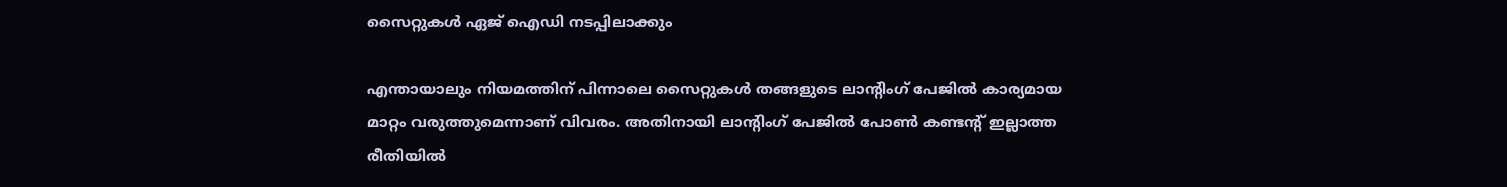സൈറ്റുകള്‍ ഏജ് ഐഡി നടപ്പിലാക്കും

എന്തായാലും നിയമത്തിന് പിന്നാലെ സൈറ്റുകള്‍ തങ്ങളുടെ ലാന്‍റിംഗ് പേജില്‍ കാര്യമായ മാറ്റം വരുത്തുമെന്നാണ് വിവരം. അതിനായി ലാന്‍റിംഗ് പേജില്‍ പോണ്‍ കണ്ടന്‍റ് ഇല്ലാത്ത രീതിയില്‍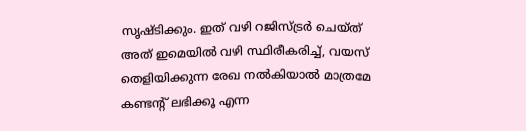സൃഷ്ടിക്കും. ഇത് വഴി റജിസ്ട്രര്‍ ചെയ്ത് അത് ഇമെയില്‍‍ വഴി സ്ഥിരീകരിച്ച്, വയസ് തെളിയിക്കുന്ന രേഖ നല്‍കിയാല്‍ മാത്രമേ കണ്ടന്‍റ് ലഭിക്കൂ എന്ന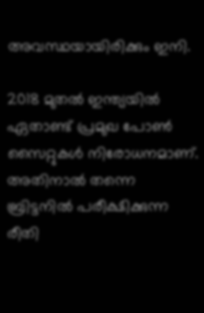അവസ്ഥയായിരിക്കും ഇനി.

2018 മുതല്‍ ഇന്ത്യയില്‍ ഏതാണ്ട് പ്രമുഖ പോണ്‍ സൈറ്റുകള്‍ നിരോധനമാണ്. അതിനാല്‍ തന്നെ ബ്രിട്ടനില്‍ പരീക്ഷിക്കുന്ന രീതി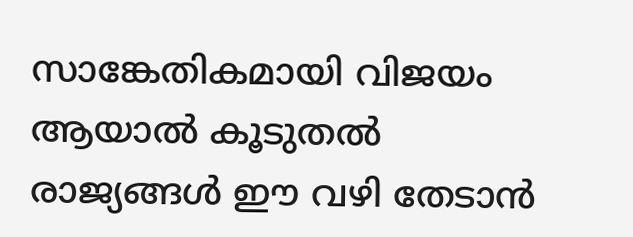സാങ്കേതികമായി വിജയം ആയാല്‍ കൂടുതല്‍ രാജ്യങ്ങള്‍ ഈ വഴി തേടാന്‍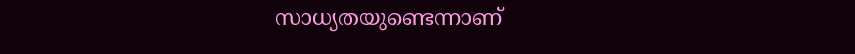സാധ്യതയുണ്ടെന്നാണ്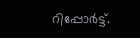റിപ്പോര്‍ട്ട്.